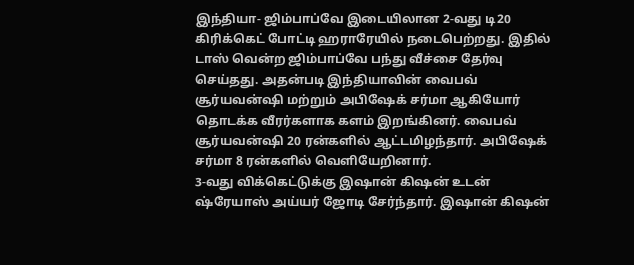இந்தியா- ஜிம்பாப்வே இடையிலான 2-வது டி20 கிரிக்கெட் போட்டி ஹராரேயில் நடைபெற்றது. இதில் டாஸ் வென்ற ஜிம்பாப்வே பந்து வீச்சை தேர்வு செய்தது. அதன்படி இந்தியாவின் வைபவ் சூர்யவன்ஷி மற்றும் அபிஷேக் சர்மா ஆகியோர் தொடக்க வீரர்களாக களம் இறங்கினர். வைபவ் சூர்யவன்ஷி 20 ரன்களில் ஆட்டமிழந்தார். அபிஷேக் சர்மா 8 ரன்களில் வெளியேறினார்.
3-வது விக்கெட்டுக்கு இஷான் கிஷன் உடன் ஷ்ரேயாஸ் அய்யர் ஜோடி சேர்ந்தார். இஷான் கிஷன்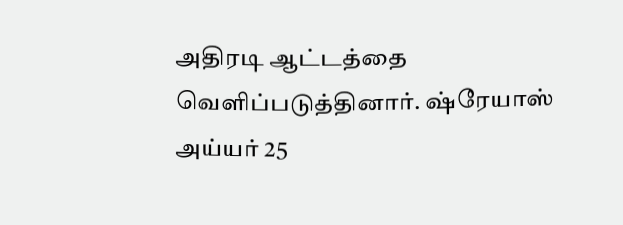அதிரடி ஆட்டத்தை வெளிப்படுத்தினார். ஷ்ரேயாஸ் அய்யர் 25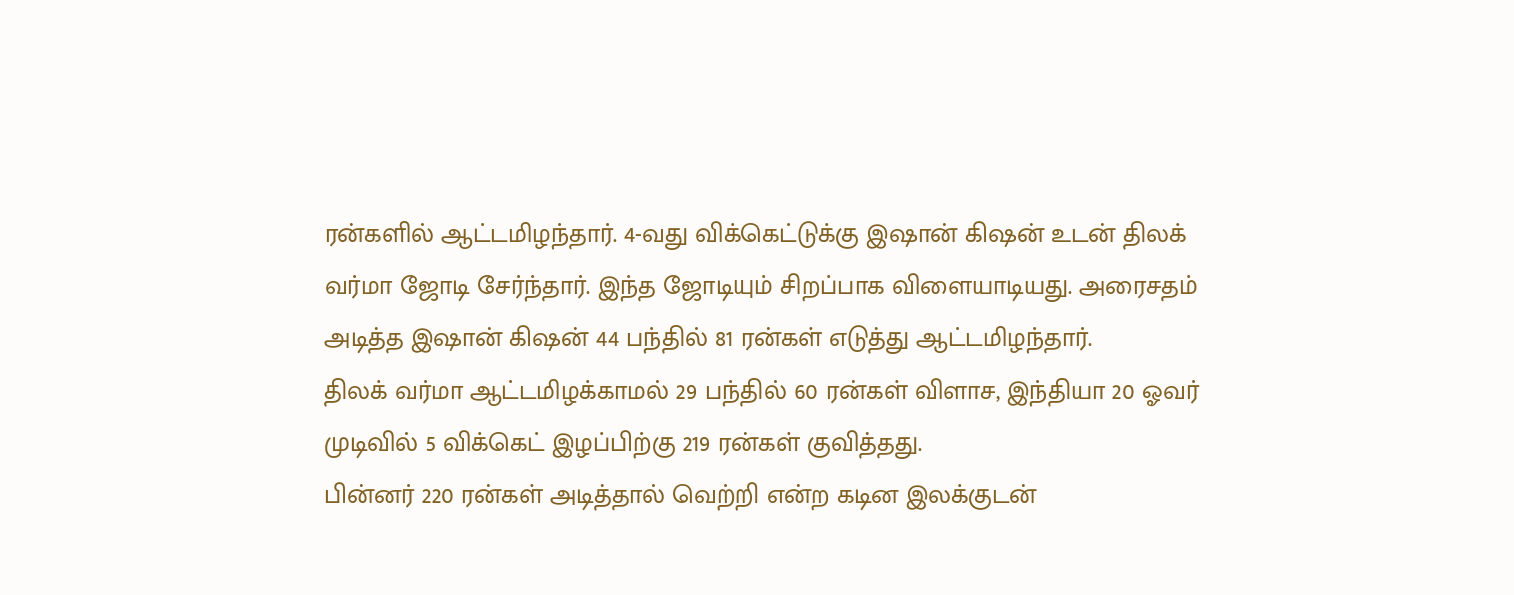ரன்களில் ஆட்டமிழந்தார். 4-வது விக்கெட்டுக்கு இஷான் கிஷன் உடன் திலக் வர்மா ஜோடி சேர்ந்தார். இந்த ஜோடியும் சிறப்பாக விளையாடியது. அரைசதம் அடித்த இஷான் கிஷன் 44 பந்தில் 81 ரன்கள் எடுத்து ஆட்டமிழந்தார்.
திலக் வர்மா ஆட்டமிழக்காமல் 29 பந்தில் 60 ரன்கள் விளாச, இந்தியா 20 ஓவர் முடிவில் 5 விக்கெட் இழப்பிற்கு 219 ரன்கள் குவித்தது.
பின்னர் 220 ரன்கள் அடித்தால் வெற்றி என்ற கடின இலக்குடன்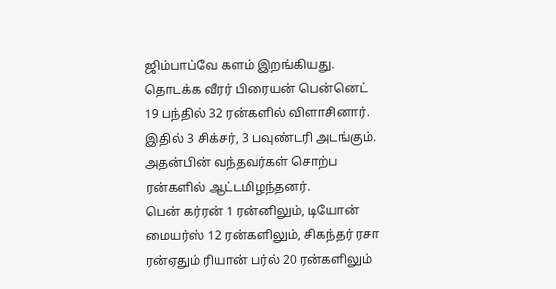ஜிம்பாப்வே களம் இறங்கியது.
தொடக்க வீரர் பிரையன் பென்னெட் 19 பந்தில் 32 ரன்களில் விளாசினார். இதில் 3 சிக்சர், 3 பவுண்டரி அடங்கும். அதன்பின் வந்தவர்கள் சொற்ப ரன்களில் ஆட்டமிழந்தனர்.
பென் கர்ரன் 1 ரன்னிலும், டியோன் மையர்ஸ் 12 ரன்களிலும், சிகந்தர் ரசா ரன்ஏதும் ரியான் பர்ல் 20 ரன்களிலும்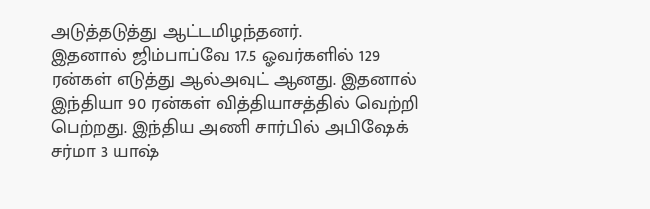அடுத்தடுத்து ஆட்டமிழந்தனர்.
இதனால் ஜிம்பாப்வே 17.5 ஓவர்களில் 129 ரன்கள் எடுத்து ஆல்அவுட் ஆனது. இதனால் இந்தியா 90 ரன்கள் வித்தியாசத்தில் வெற்றி பெற்றது. இந்திய அணி சார்பில் அபிஷேக் சர்மா 3 யாஷ்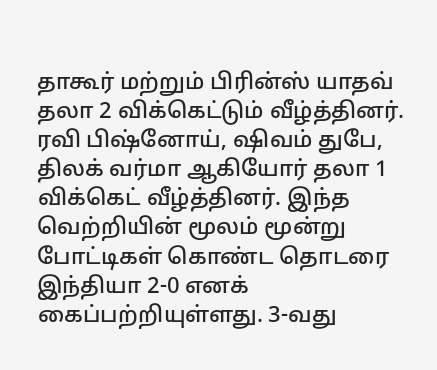தாகூர் மற்றும் பிரின்ஸ் யாதவ் தலா 2 விக்கெட்டும் வீழ்த்தினர்.
ரவி பிஷ்னோய், ஷிவம் துபே, திலக் வர்மா ஆகியோர் தலா 1 விக்கெட் வீழ்த்தினர். இந்த வெற்றியின் மூலம் மூன்று போட்டிகள் கொண்ட தொடரை இந்தியா 2-0 எனக் கைப்பற்றியுள்ளது. 3-வது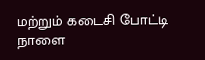மற்றும் கடைசி போட்டி நாளை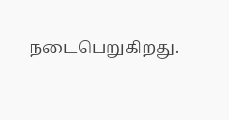நடைபெறுகிறது.